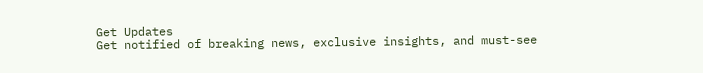Get Updates
Get notified of breaking news, exclusive insights, and must-see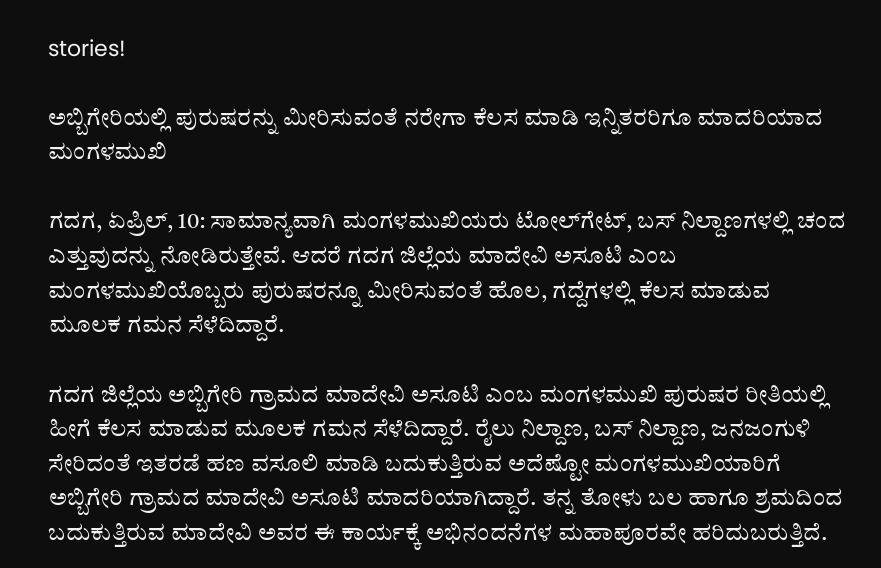stories!

ಅಬ್ಬಿಗೇರಿಯಲ್ಲಿ ಪುರುಷರನ್ನು ಮೀರಿಸುವಂತೆ ನರೇಗಾ ಕೆಲಸ ಮಾಡಿ ಇನ್ನಿತರರಿಗೂ ಮಾದರಿಯಾದ ಮಂಗಳಮುಖಿ

ಗದಗ, ಏಪ್ರಿಲ್‌, 10: ಸಾಮಾನ್ಯವಾಗಿ ಮಂಗಳಮುಖಿಯರು ಟೋಲ್‌ಗೇಟ್‌, ಬಸ್‌ ನಿಲ್ದಾಣಗಳಲ್ಲಿ ಚಂದ ಎತ್ತುವುದನ್ನು ನೋಡಿರುತ್ತೇವೆ. ಆದರೆ ಗದಗ ಜಿಲ್ಲೆಯ ಮಾದೇವಿ ಅಸೂಟಿ ಎಂಬ ಮಂಗಳಮುಖಿಯೊಬ್ಬರು ಪುರುಷರನ್ನೂ ಮೀರಿಸುವಂತೆ ಹೊಲ, ಗದ್ದೆಗಳಲ್ಲಿ ಕೆಲಸ ಮಾಡುವ ಮೂಲಕ ಗಮನ ಸೆಳೆದಿದ್ದಾರೆ.

ಗದಗ ಜಿಲ್ಲೆಯ ಅಬ್ಬಿಗೇರಿ ಗ್ರಾಮದ ಮಾದೇವಿ ಅಸೂಟಿ ಎಂಬ ಮಂಗಳಮುಖಿ ಪುರುಷರ ರೀತಿಯಲ್ಲಿ ಹೀಗೆ ಕೆಲಸ ಮಾಡುವ ಮೂಲಕ ಗಮನ ಸೆಳೆದಿದ್ದಾರೆ. ರೈಲು ನಿಲ್ದಾಣ, ಬಸ್ ನಿಲ್ದಾಣ, ಜನಜಂಗುಳಿ ಸೇರಿದಂತೆ ಇತರಡೆ ಹಣ ವಸೂಲಿ ಮಾಡಿ ಬದುಕುತ್ತಿರುವ ಅದೆಷ್ಟೋ ಮಂಗಳಮುಖಿಯಾರಿಗೆ ಅಬ್ಬಿಗೇರಿ ಗ್ರಾಮದ ಮಾದೇವಿ ಅಸೂಟಿ ಮಾದರಿಯಾಗಿದ್ದಾರೆ. ತನ್ನ ತೋಳು ಬಲ ಹಾಗೂ ಶ್ರಮದಿಂದ ಬದುಕುತ್ತಿರುವ ಮಾದೇವಿ ಅವರ ಈ ಕಾರ್ಯಕ್ಕೆ ಅಭಿನಂದನೆಗಳ ಮಹಾಪೂರವೇ ಹರಿದುಬರುತ್ತಿದೆ.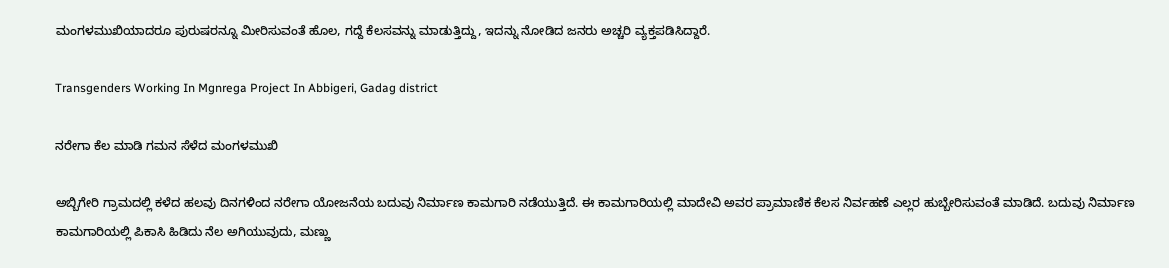ಮಂಗಳಮುಖಿಯಾದರೂ ಪುರುಷರನ್ನೂ ಮೀರಿಸುವಂತೆ ಹೊಲ, ಗದ್ದೆ ಕೆಲಸವನ್ನು ಮಾಡುತ್ತಿದ್ದು, ಇದನ್ನು ನೋಡಿದ ಜನರು ಅಚ್ಚರಿ ವ್ಯಕ್ತಪಡಿಸಿದ್ದಾರೆ.

Transgenders Working In Mgnrega Project In Abbigeri, Gadag district

ನರೇಗಾ ಕೆಲ ಮಾಡಿ ಗಮನ ಸೆಳೆದ ಮಂಗಳಮುಖಿ

ಅಬ್ಬಿಗೇರಿ ಗ್ರಾಮದಲ್ಲಿ ಕಳೆದ ಹಲವು ದಿನಗಳಿಂದ ನರೇಗಾ ಯೋಜನೆಯ ಬದುವು ನಿರ್ಮಾಣ ಕಾಮಗಾರಿ ನಡೆಯುತ್ತಿದೆ. ಈ ಕಾಮಗಾರಿಯಲ್ಲಿ ಮಾದೇವಿ ಅವರ ಪ್ರಾಮಾಣಿಕ ಕೆಲಸ ನಿರ್ವಹಣೆ ಎಲ್ಲರ ಹುಬ್ಬೇರಿಸುವಂತೆ ಮಾಡಿದೆ. ಬದುವು ನಿರ್ಮಾಣ ಕಾಮಗಾರಿಯಲ್ಲಿ ಪಿಕಾಸಿ ಹಿಡಿದು ನೆಲ ಅಗಿಯುವುದು, ಮಣ್ಣು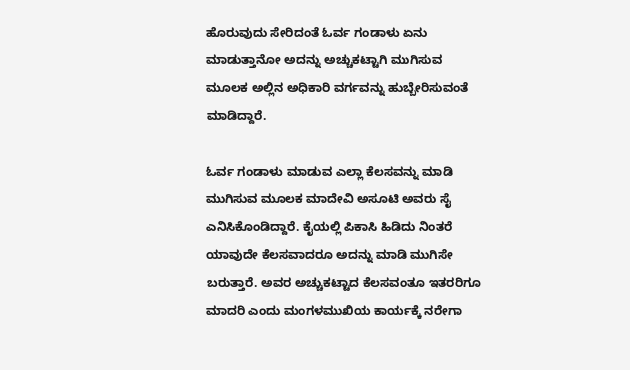ಹೊರುವುದು ಸೇರಿದಂತೆ ಓರ್ವ ಗಂಡಾಳು ಏನು ಮಾಡುತ್ತಾನೋ ಅದನ್ನು ಅಚ್ಚುಕಟ್ಟಾಗಿ ಮುಗಿಸುವ ಮೂಲಕ ಅಲ್ಲಿನ ಅಧಿಕಾರಿ ವರ್ಗವನ್ನು ಹುಬ್ಬೇರಿಸುವಂತೆ ಮಾಡಿದ್ದಾರೆ.

ಓರ್ವ ಗಂಡಾಳು ಮಾಡುವ ಎಲ್ಲಾ ಕೆಲಸವನ್ನು ಮಾಡಿ ಮುಗಿಸುವ ಮೂಲಕ ಮಾದೇವಿ ಅಸೂಟಿ ಅವರು ಸೈ ಎನಿಸಿಕೊಂಡಿದ್ದಾರೆ. ಕೈಯಲ್ಲಿ ಪಿಕಾಸಿ ಹಿಡಿದು ನಿಂತರೆ ಯಾವುದೇ ಕೆಲಸವಾದರೂ ಅದನ್ನು ಮಾಡಿ ಮುಗಿಸೇ ಬರುತ್ತಾರೆ. ಅವರ ಅಚ್ಚುಕಟ್ಟಾದ ಕೆಲಸವಂತೂ ಇತರರಿಗೂ ಮಾದರಿ ಎಂದು ಮಂಗಳಮುಖಿಯ ಕಾರ್ಯಕ್ಕೆ ನರೇಗಾ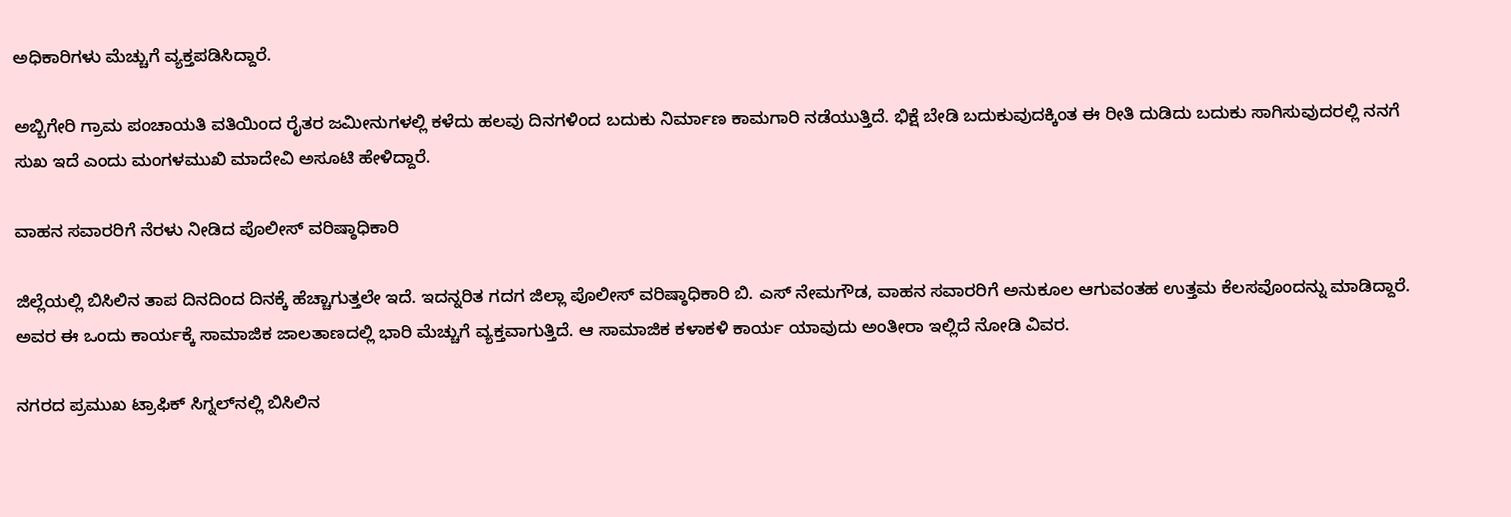ಅಧಿಕಾರಿಗಳು ಮೆಚ್ಚುಗೆ ವ್ಯಕ್ತಪಡಿಸಿದ್ದಾರೆ.

ಅಬ್ಬಿಗೇರಿ ಗ್ರಾಮ ಪಂಚಾಯತಿ ವತಿಯಿಂದ ರೈತರ ಜಮೀನುಗಳಲ್ಲಿ ಕಳೆದು ಹಲವು ದಿನಗಳಿಂದ ಬದುಕು ನಿರ್ಮಾಣ ಕಾಮಗಾರಿ ನಡೆಯುತ್ತಿದೆ. ಭಿಕ್ಷೆ ಬೇಡಿ ಬದುಕುವುದಕ್ಕಿಂತ ಈ ರೀತಿ ದುಡಿದು ಬದುಕು ಸಾಗಿಸುವುದರಲ್ಲಿ ನನಗೆ ಸುಖ ಇದೆ ಎಂದು ಮಂಗಳಮುಖಿ ಮಾದೇವಿ ಅಸೂಟಿ ಹೇಳಿದ್ದಾರೆ.

ವಾಹನ ಸವಾರರಿಗೆ ನೆರಳು ನೀಡಿದ ಪೊಲೀಸ್ ವರಿಷ್ಠಾಧಿಕಾರಿ

ಜಿಲ್ಲೆಯಲ್ಲಿ ಬಿಸಿಲಿನ ತಾಪ ದಿನದಿಂದ ದಿನಕ್ಕೆ ಹೆಚ್ಚಾಗುತ್ತಲೇ ಇದೆ. ಇದನ್ನರಿತ ಗದಗ ಜಿಲ್ಲಾ ಪೊಲೀಸ್ ವರಿಷ್ಠಾಧಿಕಾರಿ ಬಿ. ಎಸ್‌ ನೇಮಗೌಡ, ವಾಹನ ಸವಾರರಿಗೆ ಅನುಕೂಲ ಆಗುವಂತಹ ಉತ್ತಮ ಕೆಲಸವೊಂದನ್ನು ಮಾಡಿದ್ದಾರೆ. ಅವರ ಈ ಒಂದು ಕಾರ್ಯಕ್ಕೆ ಸಾಮಾಜಿಕ ಜಾಲತಾಣದಲ್ಲಿ ಭಾರಿ ಮೆಚ್ಚುಗೆ ವ್ಯಕ್ತವಾಗುತ್ತಿದೆ. ಆ ಸಾಮಾಜಿಕ ಕಳಾಕಳಿ ಕಾರ್ಯ ಯಾವುದು ಅಂತೀರಾ ಇಲ್ಲಿದೆ ನೋಡಿ ವಿವರ.

ನಗರದ ಪ್ರಮುಖ ಟ್ರಾಫಿಕ್ ಸಿಗ್ನಲ್‌ನಲ್ಲಿ ಬಿಸಿಲಿನ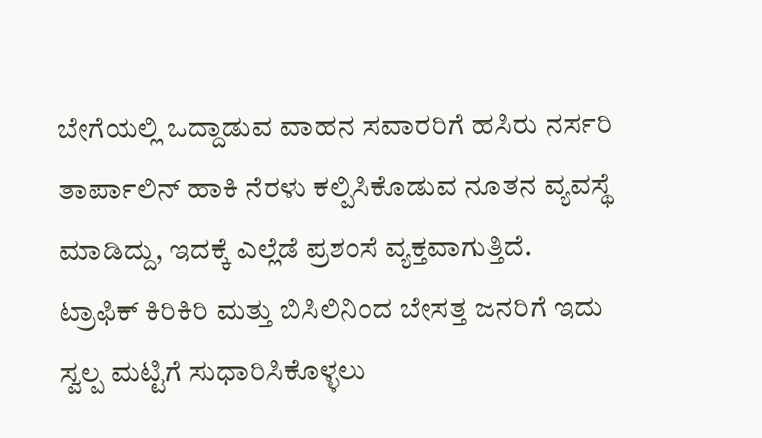ಬೇಗೆಯಲ್ಲಿ ಒದ್ದಾಡುವ ವಾಹನ ಸವಾರರಿಗೆ ಹಸಿರು ನರ್ಸರಿ ತಾರ್ಪಾಲಿನ್ ಹಾಕಿ ನೆರಳು ಕಲ್ಪಿಸಿಕೊಡುವ ನೂತನ ವ್ಯವಸ್ಥೆ ಮಾಡಿದ್ದು, ಇದಕ್ಕೆ ಎಲ್ಲೆಡೆ ಪ್ರಶಂಸೆ ವ್ಯಕ್ತವಾಗುತ್ತಿದೆ. ಟ್ರಾಫಿಕ್ ಕಿರಿಕಿರಿ ಮತ್ತು ಬಿಸಿಲಿನಿಂದ ಬೇಸತ್ತ ಜನರಿಗೆ ಇದು ಸ್ವಲ್ಪ ಮಟ್ಟಿಗೆ ಸುಧಾರಿಸಿಕೊಳ್ಳಲು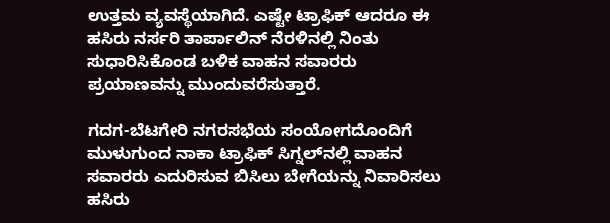ಉತ್ತಮ ವ್ಯವಸ್ಥೆಯಾಗಿದೆ. ಎಷ್ಟೇ ಟ್ರಾಫಿಕ್ ಆದರೂ ಈ ಹಸಿರು ನರ್ಸರಿ ತಾರ್ಪಾಲಿನ್ ನೆರಳಿನಲ್ಲಿ ನಿಂತು ಸುಧಾರಿಸಿಕೊಂಡ ಬಳಿಕ ವಾಹನ ಸವಾರರು ಪ್ರಯಾಣವನ್ನು ಮುಂದುವರೆಸುತ್ತಾರೆ.

ಗದಗ-ಬೆಟಗೇರಿ ನಗರಸಭೆಯ ಸಂಯೋಗದೊಂದಿಗೆ ಮುಳುಗುಂದ ನಾಕಾ ಟ್ರಾಫಿಕ್ ಸಿಗ್ನಲ್‌ನಲ್ಲಿ ವಾಹನ ಸವಾರರು ಎದುರಿಸುವ ಬಿಸಿಲು ಬೇಗೆಯನ್ನು ನಿವಾರಿಸಲು ಹಸಿರು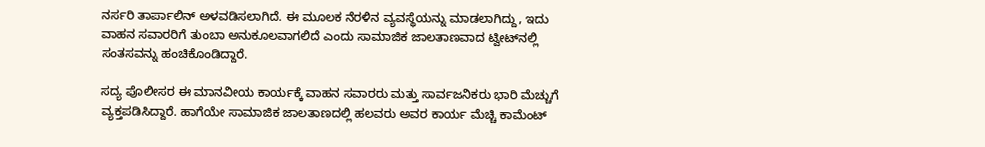ನರ್ಸರಿ ತಾರ್ಪಾಲಿನ್ ಅಳವಡಿಸಲಾಗಿದೆ. ಈ ಮೂಲಕ ನೆರಳಿನ ವ್ಯವಸ್ಥೆಯನ್ನು ಮಾಡಲಾಗಿದ್ದು, ಇದು ವಾಹನ ಸವಾರರಿಗೆ ತುಂಬಾ ಅನುಕೂಲವಾಗಲಿದೆ ಎಂದು ಸಾಮಾಜಿಕ ಜಾಲತಾಣವಾದ ಟ್ವೀಟ್‌ನಲ್ಲಿ ಸಂತಸವನ್ನು ಹಂಚಿಕೊಂಡಿದ್ದಾರೆ.

ಸದ್ಯ ಪೊಲೀಸರ ಈ ಮಾನವೀಯ ಕಾರ್ಯಕ್ಕೆ ವಾಹನ ಸವಾರರು ಮತ್ತು ಸಾರ್ವಜನಿಕರು ಭಾರಿ ಮೆಚ್ಚುಗೆ ವ್ಯಕ್ತಪಡಿಸಿದ್ದಾರೆ. ಹಾಗೆಯೇ ಸಾಮಾಜಿಕ ಜಾಲತಾಣದಲ್ಲಿ ಹಲವರು ಅವರ ಕಾರ್ಯ ಮೆಚ್ಚಿ ಕಾಮೆಂಟ್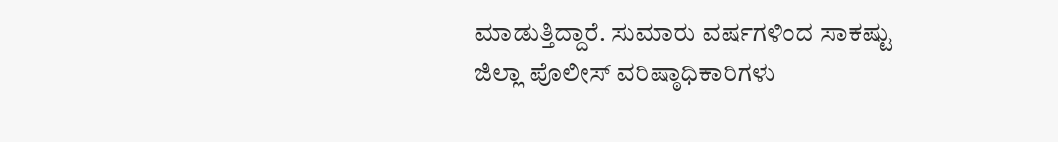ಮಾಡುತ್ತಿದ್ದಾರೆ. ಸುಮಾರು ವರ್ಷಗಳಿಂದ ಸಾಕಷ್ಟು ಜಿಲ್ಲಾ ಪೊಲೀಸ್ ವರಿಷ್ಠಾಧಿಕಾರಿಗಳು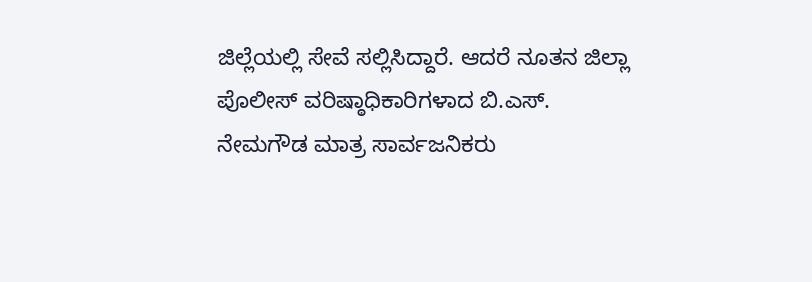ಜಿಲ್ಲೆಯಲ್ಲಿ ಸೇವೆ ಸಲ್ಲಿಸಿದ್ದಾರೆ. ಆದರೆ ನೂತನ ಜಿಲ್ಲಾ ಪೊಲೀಸ್ ವರಿಷ್ಠಾಧಿಕಾರಿಗಳಾದ ಬಿ.ಎಸ್. ನೇಮಗೌಡ ಮಾತ್ರ ಸಾರ್ವಜನಿಕರು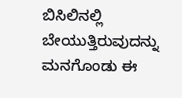ಬಿಸಿಲಿನಲ್ಲಿ ಬೇಯುತ್ತಿರುವುದನ್ನು ಮನಗೊಂಡು ಈ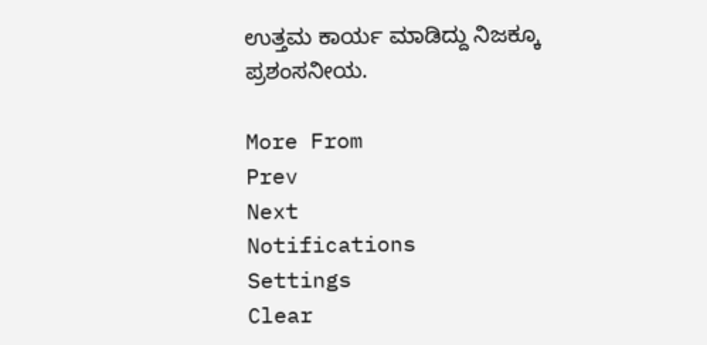ಉತ್ತಮ ಕಾರ್ಯ ಮಾಡಿದ್ದು ನಿಜಕ್ಕೂ ಪ್ರಶಂಸನೀಯ.

More From
Prev
Next
Notifications
Settings
Clear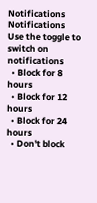Notifications
Notifications
Use the toggle to switch on notifications
  • Block for 8 hours
  • Block for 12 hours
  • Block for 24 hours
  • Don't block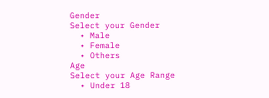Gender
Select your Gender
  • Male
  • Female
  • Others
Age
Select your Age Range
  • Under 18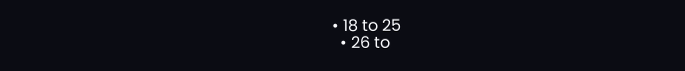• 18 to 25
  • 26 to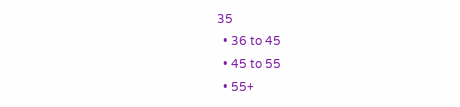35
  • 36 to 45
  • 45 to 55
  • 55+